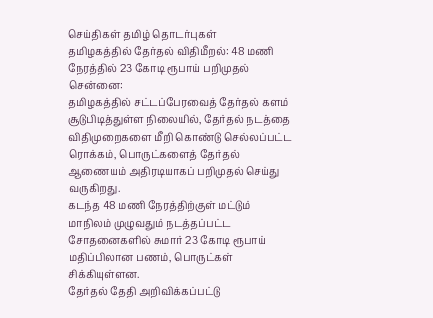செய்திகள் தமிழ் தொடர்புகள்
தமிழகத்தில் தேர்தல் விதிமீறல்: 48 மணி நேரத்தில் 23 கோடி ரூபாய் பறிமுதல்
சென்னை:
தமிழகத்தில் சட்டப்பேரவைத் தேர்தல் களம் சூடுபிடித்துள்ள நிலையில், தேர்தல் நடத்தை விதிமுறைகளை மீறி கொண்டு செல்லப்பட்ட ரொக்கம், பொருட்களைத் தேர்தல் ஆணையம் அதிரடியாகப் பறிமுதல் செய்து வருகிறது.
கடந்த 48 மணி நேரத்திற்குள் மட்டும் மாநிலம் முழுவதும் நடத்தப்பட்ட சோதனைகளில் சுமார் 23 கோடி ரூபாய் மதிப்பிலான பணம், பொருட்கள் சிக்கியுள்ளன.
தேர்தல் தேதி அறிவிக்கப்பட்டு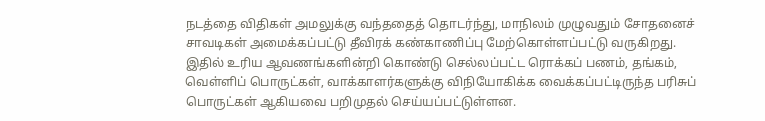நடத்தை விதிகள் அமலுக்கு வந்ததைத் தொடர்ந்து, மாநிலம் முழுவதும் சோதனைச் சாவடிகள் அமைக்கப்பட்டு தீவிரக் கண்காணிப்பு மேற்கொள்ளப்பட்டு வருகிறது.
இதில் உரிய ஆவணங்களின்றி கொண்டு செல்லப்பட்ட ரொக்கப் பணம், தங்கம், வெள்ளிப் பொருட்கள், வாக்காளர்களுக்கு விநியோகிக்க வைக்கப்பட்டிருந்த பரிசுப் பொருட்கள் ஆகியவை பறிமுதல் செய்யப்பட்டுள்ளன.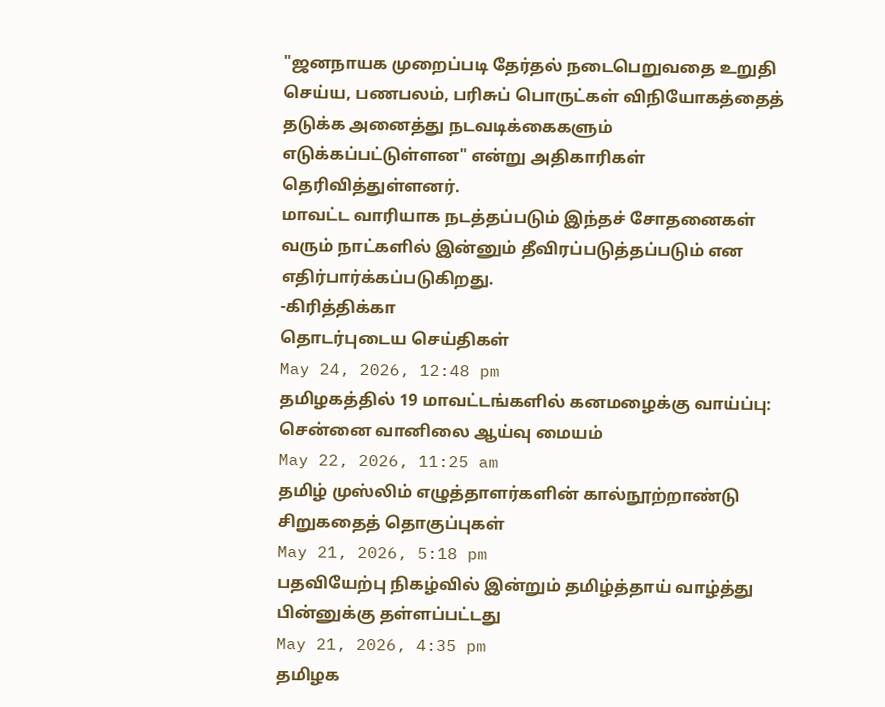"ஜனநாயக முறைப்படி தேர்தல் நடைபெறுவதை உறுதி செய்ய, பணபலம், பரிசுப் பொருட்கள் விநியோகத்தைத் தடுக்க அனைத்து நடவடிக்கைகளும் எடுக்கப்பட்டுள்ளன" என்று அதிகாரிகள் தெரிவித்துள்ளனர்.
மாவட்ட வாரியாக நடத்தப்படும் இந்தச் சோதனைகள் வரும் நாட்களில் இன்னும் தீவிரப்படுத்தப்படும் என எதிர்பார்க்கப்படுகிறது.
-கிரித்திக்கா
தொடர்புடைய செய்திகள்
May 24, 2026, 12:48 pm
தமிழகத்தில் 19 மாவட்டங்களில் கனமழைக்கு வாய்ப்பு: சென்னை வானிலை ஆய்வு மையம்
May 22, 2026, 11:25 am
தமிழ் முஸ்லிம் எழுத்தாளர்களின் கால்நூற்றாண்டு சிறுகதைத் தொகுப்புகள்
May 21, 2026, 5:18 pm
பதவியேற்பு நிகழ்வில் இன்றும் தமிழ்த்தாய் வாழ்த்து பின்னுக்கு தள்ளப்பட்டது
May 21, 2026, 4:35 pm
தமிழக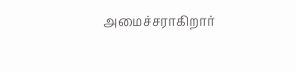அமைச்சராகிறார்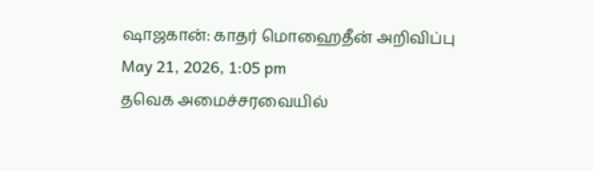ஷாஜகான்: காதர் மொஹைதீன் அறிவிப்பு
May 21, 2026, 1:05 pm
தவெக அமைச்சரவையில்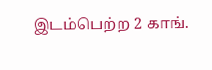இடம்பெற்ற 2 காங்.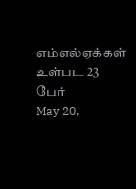எம்எல்ஏக்கள் உள்பட 23 பேர்
May 20,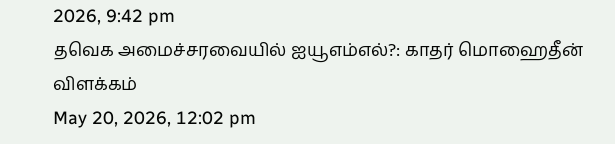2026, 9:42 pm
தவெக அமைச்சரவையில் ஐயூஎம்எல்?: காதர் மொஹைதீன் விளக்கம்
May 20, 2026, 12:02 pm